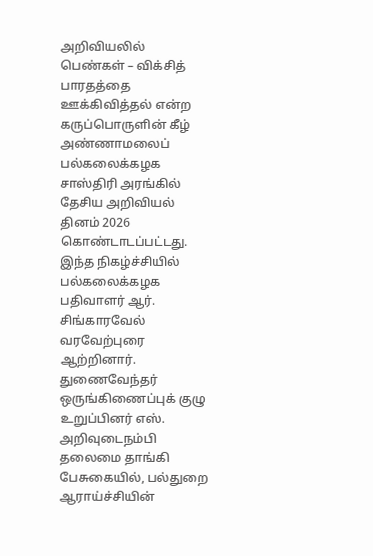அறிவியலில் பெண்கள் – விக்சித் பாரதத்தை ஊக்கிவித்தல் என்ற கருப்பொருளின் கீழ் அண்ணாமலைப் பல்கலைக்கழக சாஸ்திரி அரங்கில் தேசிய அறிவியல் தினம் 2026 கொண்டாடப்பட்டது. இந்த நிகழ்ச்சியில் பல்கலைக்கழக பதிவாளர் ஆர். சிங்காரவேல் வரவேற்புரை ஆற்றினார். துணைவேந்தர் ஒருங்கிணைப்புக் குழு உறுப்பினர் எஸ். அறிவுடைநம்பி தலைமை தாங்கி பேசுகையில், பல்துறை ஆராய்ச்சியின்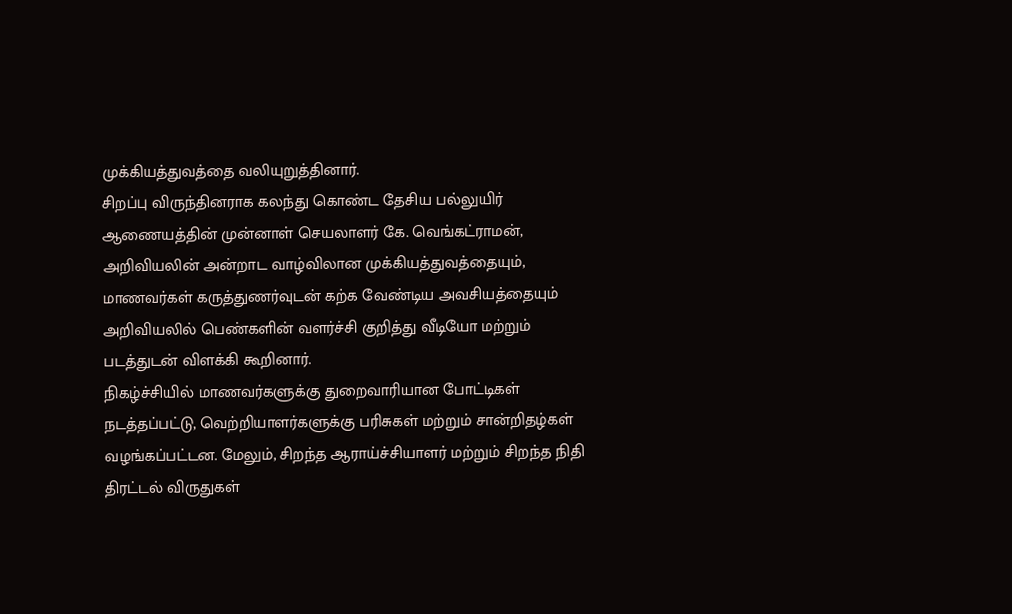முக்கியத்துவத்தை வலியுறுத்தினார்.
சிறப்பு விருந்தினராக கலந்து கொண்ட தேசிய பல்லுயிர் ஆணையத்தின் முன்னாள் செயலாளர் கே. வெங்கட்ராமன், அறிவியலின் அன்றாட வாழ்விலான முக்கியத்துவத்தையும், மாணவர்கள் கருத்துணர்வுடன் கற்க வேண்டிய அவசியத்தையும் அறிவியலில் பெண்களின் வளர்ச்சி குறித்து வீடியோ மற்றும் படத்துடன் விளக்கி கூறினார்.
நிகழ்ச்சியில் மாணவர்களுக்கு துறைவாரியான போட்டிகள் நடத்தப்பட்டு, வெற்றியாளர்களுக்கு பரிசுகள் மற்றும் சான்றிதழ்கள் வழங்கப்பட்டன. மேலும், சிறந்த ஆராய்ச்சியாளர் மற்றும் சிறந்த நிதி திரட்டல் விருதுகள்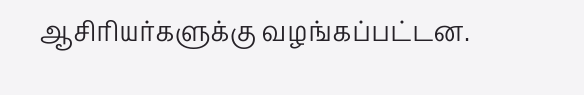ஆசிரியர்களுக்கு வழங்கப்பட்டன.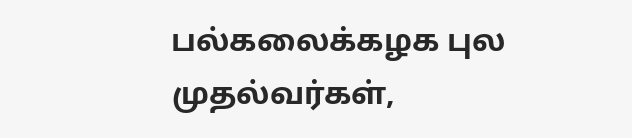பல்கலைக்கழக புல முதல்வர்கள்,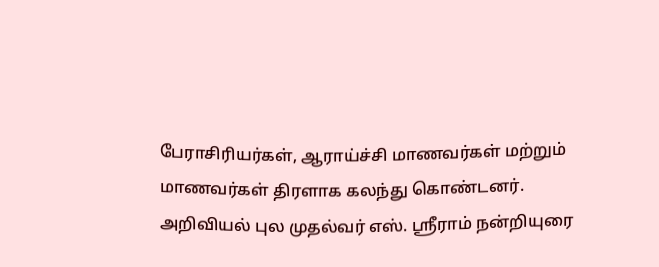பேராசிரியர்கள், ஆராய்ச்சி மாணவர்கள் மற்றும் மாணவர்கள் திரளாக கலந்து கொண்டனர். அறிவியல் புல முதல்வர் எஸ். ஸ்ரீராம் நன்றியுரை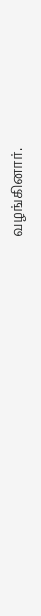வழங்கினார்.